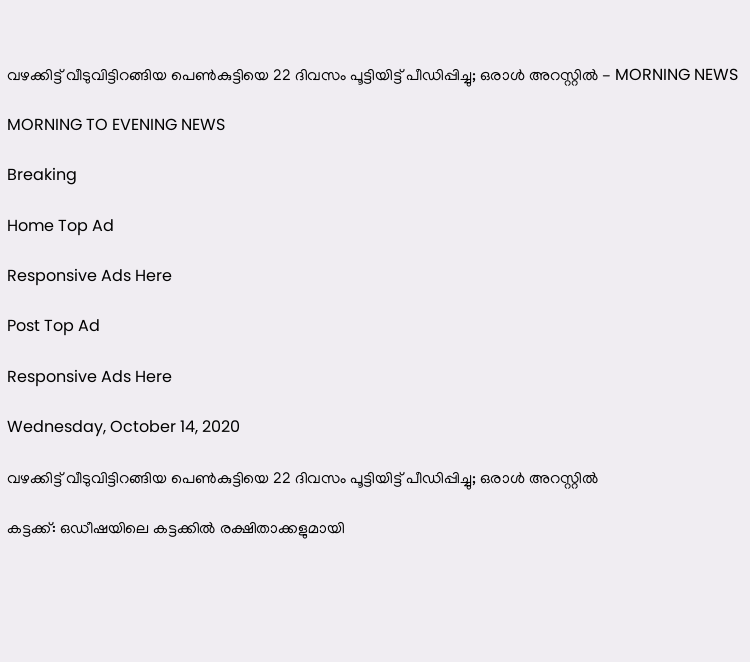വഴക്കിട്ട് വീടുവിട്ടിറങ്ങിയ പെണ്‍കുട്ടിയെ 22 ദിവസം പൂട്ടിയിട്ട് പീഡിപ്പിച്ചു; ഒരാള്‍ അറസ്റ്റില്‍ - MORNING NEWS

MORNING TO EVENING NEWS

Breaking

Home Top Ad

Responsive Ads Here

Post Top Ad

Responsive Ads Here

Wednesday, October 14, 2020

വഴക്കിട്ട് വീടുവിട്ടിറങ്ങിയ പെണ്‍കുട്ടിയെ 22 ദിവസം പൂട്ടിയിട്ട് പീഡിപ്പിച്ചു; ഒരാള്‍ അറസ്റ്റില്‍

കട്ടക്ക്: ഒഡീഷയിലെ കട്ടക്കിൽ രക്ഷിതാക്കളുമായി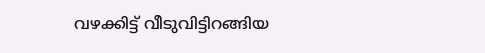വഴക്കിട്ട് വീടുവിട്ടിറങ്ങിയ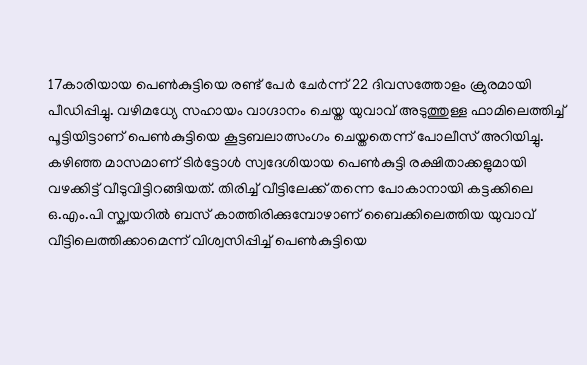17കാരിയായ പെൺകുട്ടിയെ രണ്ട് പേർ ചേർന്ന് 22 ദിവസത്തോളം ക്രുരമായി പീഡിപ്പിച്ചു. വഴിമധ്യേ സഹായം വാഗ്ദാനം ചെയ്ത യുവാവ് അടുത്തുള്ള ഫാമിലെത്തിച്ച് പൂട്ടിയിട്ടാണ് പെൺകുട്ടിയെ കൂട്ടബലാത്സംഗം ചെയ്തതെന്ന് പോലീസ് അറിയിച്ചു. കഴിഞ്ഞ മാസമാണ് ടിർട്ടോൾ സ്വദേശിയായ പെൺകുട്ടി രക്ഷിതാക്കളുമായി വഴക്കിട്ട് വീടുവിട്ടിറങ്ങിയത്. തിരിച്ച് വീട്ടിലേക്ക് തന്നെ പോകാനായി കട്ടക്കിലെ ഒ.എം.പി സ്ക്വയറിൽ ബസ് കാത്തിരിക്കുമ്പോഴാണ് ബൈക്കിലെത്തിയ യുവാവ് വീട്ടിലെത്തിക്കാമെന്ന് വിശ്വസിപ്പിച്ച് പെൺകുട്ടിയെ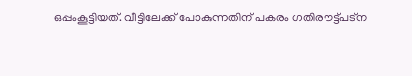ഒപ്പംകൂട്ടിയത്. വീട്ടിലേക്ക് പോകുന്നതിന് പകരം ഗതിരൗട്ട്പട്ന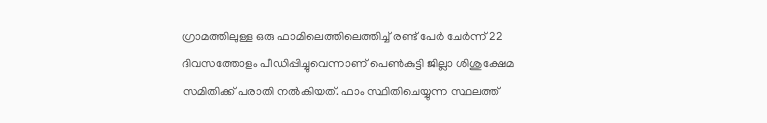ഗ്രാമത്തിലുള്ള ഒരു ഫാമിലെത്തിലെത്തിച്ച് രണ്ട് പേർ ചേർന്ന് 22 ദിവസത്തോളം പീഡിപ്പിച്ചുവെന്നാണ് പെൺകുട്ടി ജില്ലാ ശിശുക്ഷേമ സമിതിക്ക് പരാതി നൽകിയത്. ഫാം സ്ഥിതിചെയ്യുന്ന സ്ഥലത്ത്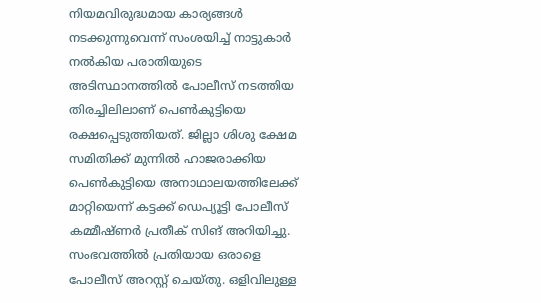നിയമവിരുദ്ധമായ കാര്യങ്ങൾ നടക്കുന്നുവെന്ന് സംശയിച്ച് നാട്ടുകാർ നൽകിയ പരാതിയുടെ അടിസ്ഥാനത്തിൽ പോലീസ് നടത്തിയ തിരച്ചിലിലാണ് പെൺകുട്ടിയെ രക്ഷപ്പെടുത്തിയത്. ജില്ലാ ശിശു ക്ഷേമ സമിതിക്ക് മുന്നിൽ ഹാജരാക്കിയ പെൺകുട്ടിയെ അനാഥാലയത്തിലേക്ക് മാറ്റിയെന്ന് കട്ടക്ക് ഡെപ്യൂട്ടി പോലീസ് കമ്മീഷ്ണർ പ്രതീക് സിങ് അറിയിച്ചു. സംഭവത്തിൽ പ്രതിയായ ഒരാളെ പോലീസ് അറസ്റ്റ് ചെയ്തു. ഒളിവിലുള്ള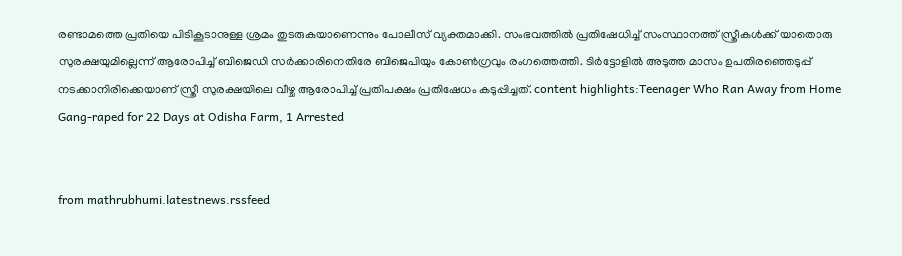രണ്ടാമത്തെ പ്രതിയെ പിടികൂടാനുള്ള ശ്രമം തുടരുകയാണെന്നും പോലീസ് വ്യക്തമാക്കി. സംഭവത്തിൽ പ്രതിഷേധിച്ച് സംസ്ഥാനത്ത് സ്ത്രീകൾക്ക് യാതൊരു സുരക്ഷയുമില്ലെന്ന് ആരോപിച്ച് ബിജെഡി സർക്കാരിനെതിരേ ബിജെപിയും കോൺഗ്രവും രംഗത്തെത്തി. ടിർട്ടോളിൽ അടുത്ത മാസം ഉപതിരഞ്ഞെടുപ്പ് നടക്കാനിരിക്കെയാണ് സ്ത്രീ സുരക്ഷയിലെ വീഴ്ച ആരോപിച്ച് പ്രതിപക്ഷം പ്രതിഷേധം കടുപ്പിച്ചത്. content highlights:Teenager Who Ran Away from Home Gang-raped for 22 Days at Odisha Farm, 1 Arrested


from mathrubhumi.latestnews.rssfeed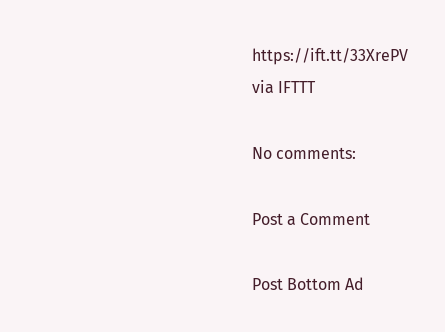https://ift.tt/33XrePV
via IFTTT

No comments:

Post a Comment

Post Bottom Ad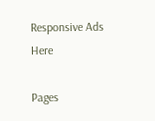Responsive Ads Here

Pages